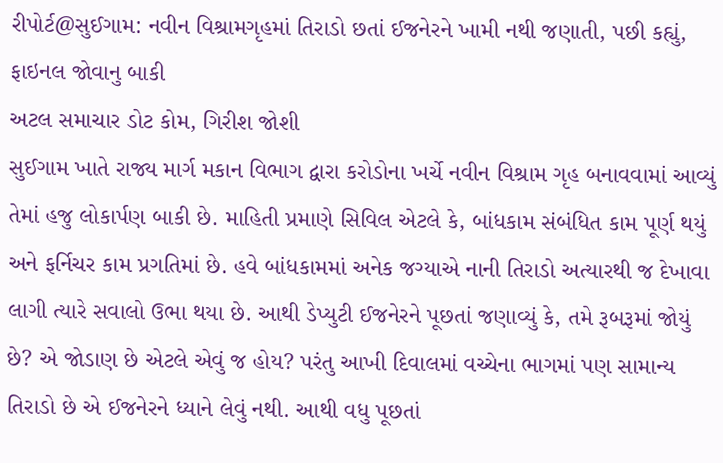રીપોર્ટ@સુઈગામ: નવીન વિશ્રામગૃહમાં તિરાડો છતાં ઈજનેરને ખામી નથી જણાતી, પછી કહ્યું, ફાઇનલ જોવાનુ બાકી
અટલ સમાચાર ડોટ કોમ, ગિરીશ જોશી
સુઈગામ ખાતે રાજ્ય માર્ગ મકાન વિભાગ દ્વારા કરોડોના ખર્ચે નવીન વિશ્રામ ગૃહ બનાવવામાં આવ્યું તેમાં હજુ લોકાર્પણ બાકી છે. માહિતી પ્રમાણે સિવિલ એટલે કે, બાંધકામ સંબંધિત કામ પૂર્ણ થયું અને ફર્નિચર કામ પ્રગતિમાં છે. હવે બાંધકામમાં અનેક જગ્યાએ નાની તિરાડો અત્યારથી જ દેખાવા લાગી ત્યારે સવાલો ઉભા થયા છે. આથી ડેપ્યુટી ઈજનેરને પૂછતાં જણાવ્યું કે, તમે રૂબરૂમાં જોયું છે? એ જોડાણ છે એટલે એવું જ હોય? પરંતુ આખી દિવાલમાં વચ્ચેના ભાગમાં પણ સામાન્ય તિરાડો છે એ ઈજનેરને ધ્યાને લેવું નથી. આથી વધુ પૂછતાં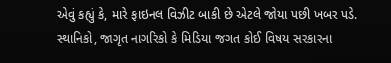એવું કહ્યું કે, મારે ફાઇનલ વિઝીટ બાકી છે એટલે જોયા પછી ખબર પડે. સ્થાનિકો, જાગૃત નાગરિકો કે મિડિયા જગત કોઈ વિષય સરકારના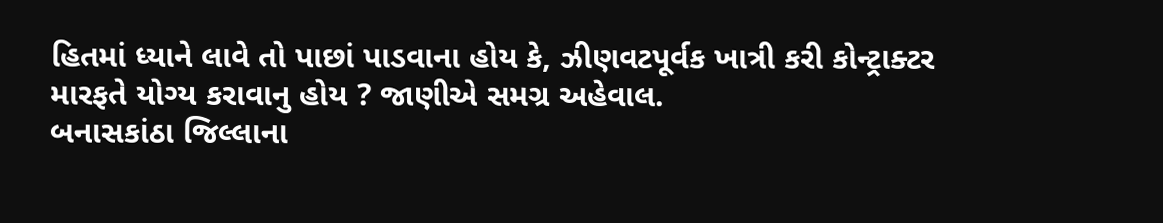હિતમાં ધ્યાને લાવે તો પાછાં પાડવાના હોય કે, ઝીણવટપૂર્વક ખાત્રી કરી કોન્ટ્રાક્ટર મારફતે યોગ્ય કરાવાનુ હોય ? જાણીએ સમગ્ર અહેવાલ.
બનાસકાંઠા જિલ્લાના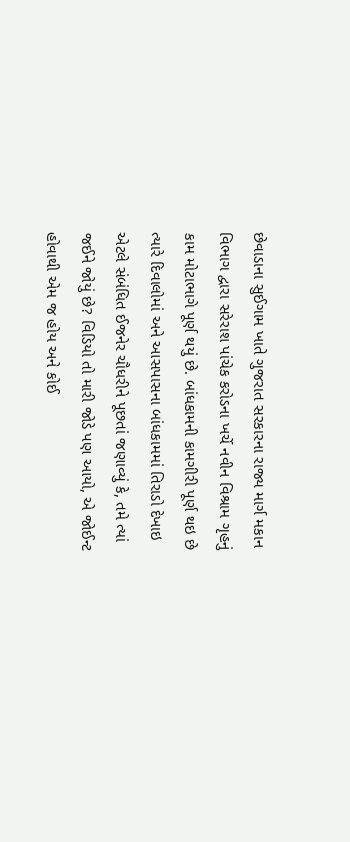છેવાડાના સુઈગામ ખાતે ગુજરાત સરકારના રાજ્ય માર્ગ મકાન વિભાગ દ્વારા સરેરાશ પાંચેક કરોડના ખર્ચે નવીન વિશ્રામ ગૃહનું કામ મોટાભાગે પૂર્ણ થયું છે. બાંધકામની કામગીરી પૂર્ણ થઇ છે ત્યારે દિવાલોમાં અને આસપાસના બાંધકામમાં તિરાડો દેખાઇ એટલે સંબંધિત ઈજનેર ચૌધરીને પૂછતાં જણાવ્યું કે, તમે ત્યાં જઈને જોયું છે? વિડિયો તો મારી જોડે પણ આયો, એ જોઈન્ટ હોવાથી એમ જ હોય અને કોઈ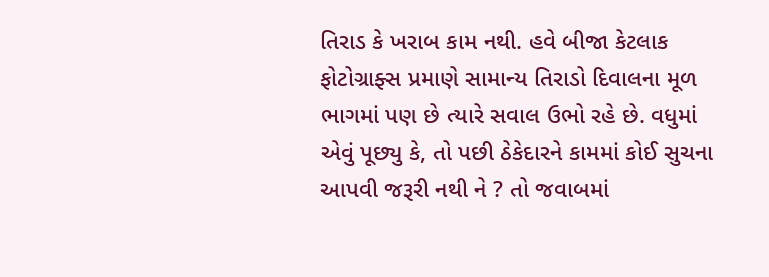તિરાડ કે ખરાબ કામ નથી. હવે બીજા કેટલાક ફોટોગ્રાફ્સ પ્રમાણે સામાન્ય તિરાડો દિવાલના મૂળ ભાગમાં પણ છે ત્યારે સવાલ ઉભો રહે છે. વધુમાં એવું પૂછ્યુ કે, તો પછી ઠેકેદારને કામમાં કોઈ સુચના આપવી જરૂરી નથી ને ? તો જવાબમાં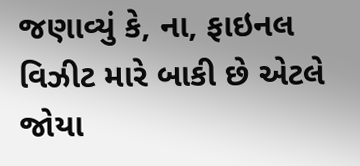જણાવ્યું કે, ના, ફાઇનલ વિઝીટ મારે બાકી છે એટલે જોયા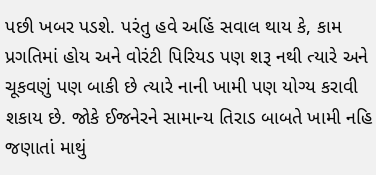પછી ખબર પડશે. પરંતુ હવે અહિં સવાલ થાય કે, કામ પ્રગતિમાં હોય અને વોરંટી પિરિયડ પણ શરૂ નથી ત્યારે અને ચૂકવણું પણ બાકી છે ત્યારે નાની ખામી પણ યોગ્ય કરાવી શકાય છે. જોકે ઈજનેરને સામાન્ય તિરાડ બાબતે ખામી નહિ જણાતાં માથું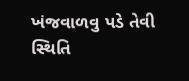ખંજવાળવુ પડે તેવી સ્થિતિ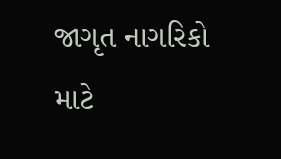જાગૃત નાગરિકો માટે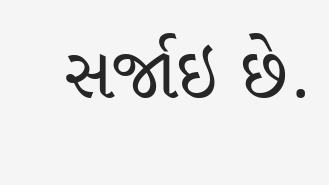સર્જાઇ છે.